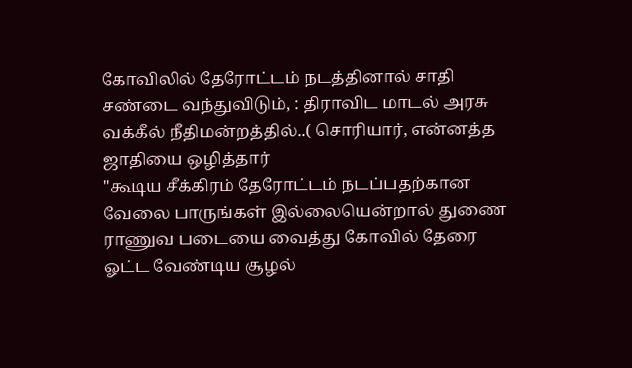கோவிலில் தேரோட்டம் நடத்தினால் சாதி சண்டை வந்துவிடும், : திராவிட மாடல் அரசு வக்கீல் நீதிமன்றத்தில்..( சொரியார், என்னத்த ஜாதியை ஒழித்தார்
"கூடிய சீக்கிரம் தேரோட்டம் நடப்பதற்கான வேலை பாருங்கள் இல்லையென்றால் துணை ராணுவ படையை வைத்து கோவில் தேரை ஓட்ட வேண்டிய சூழல்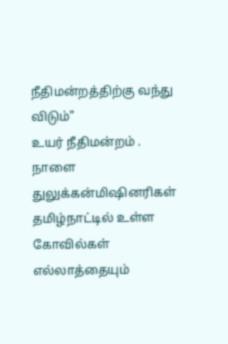நீதிமன்றத்திற்கு வந்து விடும்"
உயர் நீதிமன்றம் .
நாளை துலுக்கன்மிஷினரிகள் தமிழ்நாட்டில் உள்ள கோவில்கள் எல்லாத்தையும்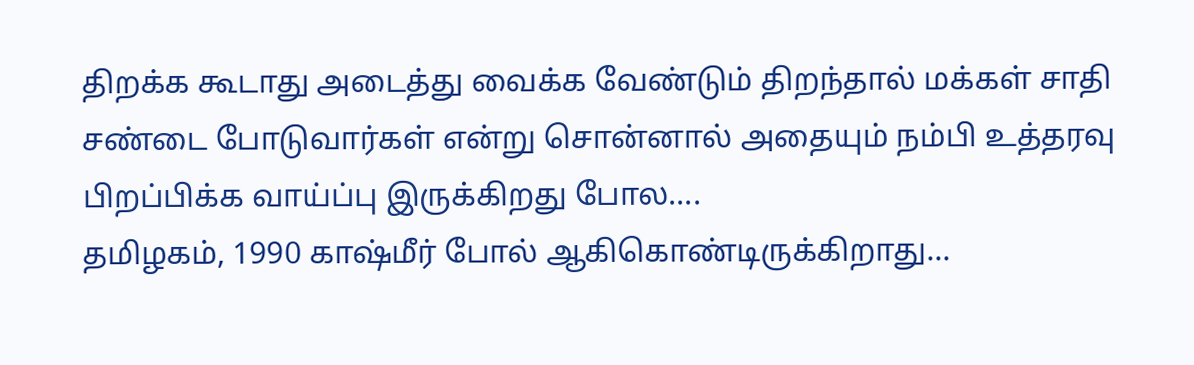திறக்க கூடாது அடைத்து வைக்க வேண்டும் திறந்தால் மக்கள் சாதி சண்டை போடுவார்கள் என்று சொன்னால் அதையும் நம்பி உத்தரவு பிறப்பிக்க வாய்ப்பு இருக்கிறது போல....
தமிழகம், 1990 காஷ்மீர் போல் ஆகிகொண்டிருக்கிறாது...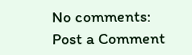No comments:
Post a Comment